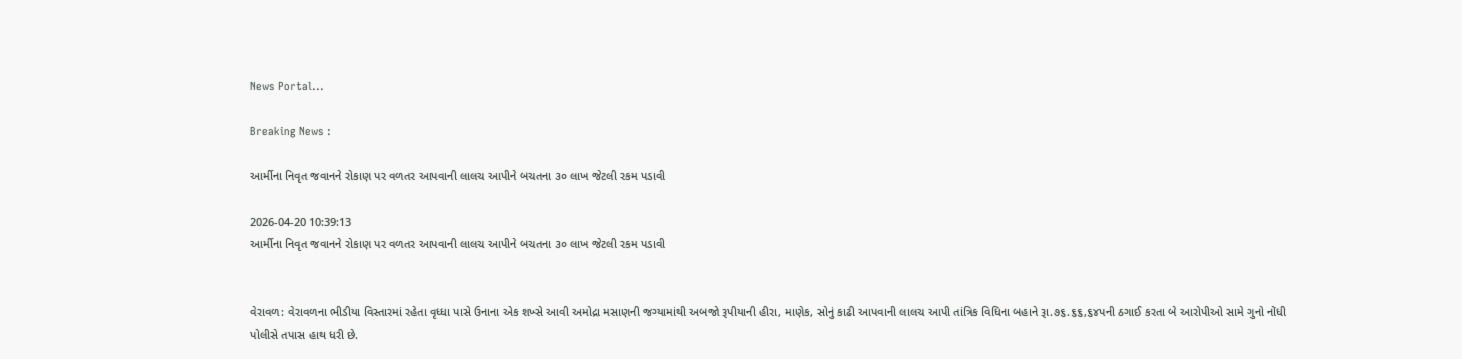News Portal...

Breaking News :

આર્મીના નિવૃત જવાનને રોકાણ પર વળતર આપવાની લાલચ આપીને બચતના ૩૦ લાખ જેટલી રકમ પડાવી

2026-04-20 10:39:13
આર્મીના નિવૃત જવાનને રોકાણ પર વળતર આપવાની લાલચ આપીને બચતના ૩૦ લાખ જેટલી રકમ પડાવી


વેરાવળ: વેરાવળના ભીડીયા વિસ્તારમાં રહેતા વૃધ્ધા પાસે ઉનાના એક શખ્સે આવી અમોદ્રા મસાણની જગ્યામાંથી અબજો રૂપીયાની હીરા, માણેક, સોનું કાઢી આપવાની લાલચ આપી તાંત્રિક વિધિના બહાને રૂા.૭૬.૬૬,૬૪પની ઠગાઈ કરતા બે આરોપીઓ સામે ગુનો નોંધી પોલીસે તપાસ હાથ ધરી છે.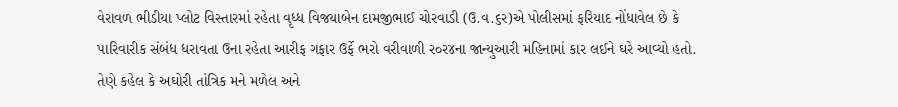વેરાવળ ભીડીયા પ્લોટ વિસ્તારમાં રહેતા વૃધ્ધ વિજયાબેન દામજીભાઈ ચોરવાડી (ઉ.વ.૬ર)એ પોલીસમાં ફરિયાદ નોંધાવેલ છે કે પારિવારીક સંબંધ ધરાવતા ઉના રહેતા આરીફ ગફાર ઉર્ફે ભરો વરીવાળી ર૦ર૪ના જાન્યુઆરી મહિનામાં કાર લઈને ઘરે આવ્યો હતો.  તેણે કહેલ કે અઘોરી તાંત્રિક મને મળેલ અને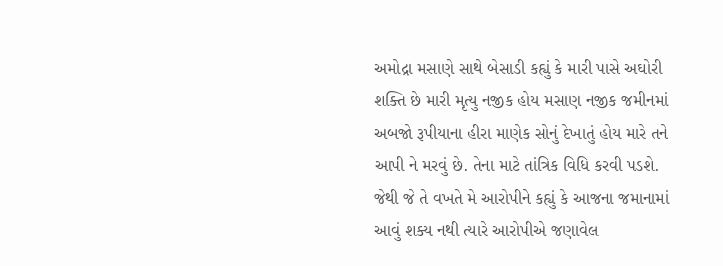અમોદ્રા મસાણે સાથે બેસાડી કહ્યું કે મારી પાસે અઘોરી શક્તિ છે મારી મૃત્યુ નજીક હોય મસાણ નજીક જમીનમાં અબજો રૂપીયાના હીરા માણેક સોનું દેખાતું હોય મારે તને આપી ને મરવું છે. તેના માટે તાંત્રિક વિધિ કરવી પડશે. જેથી જે તે વખતે મે આરોપીને કહ્યું કે આજના જમાનામાં આવું શક્ય નથી ત્યારે આરોપીએ જણાવેલ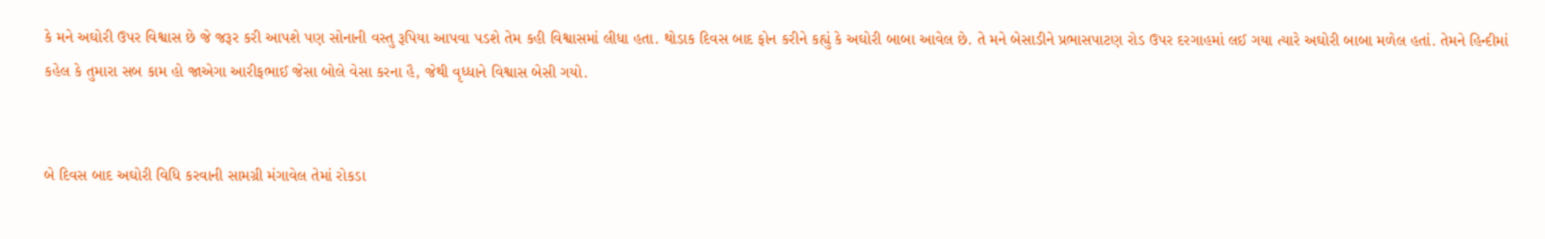કે મને અઘોરી ઉપર વિશ્વાસ છે જે જરૂર કરી આપશે પણ સોનાની વસ્તુ રૂપિયા આપવા પડશે તેમ કહી વિશ્વાસમાં લીધા હતા. થોડાક દિવસ બાદ ફોન કરીને કહ્યું કે અઘોરી બાબા આવેલ છે. તે મને બેસાડીને પ્રભાસપાટણ રોડ ઉપર દરગાહમાં લઈ ગયા ત્યારે અઘોરી બાબા મળેલ હતાં. તેમને હિન્દીમાં કહેલ કે તુમારા સબ કામ હો જાએગા આરીફભાઈ જેસા બોલે વેસા કરના હૈ, જેથી વૃધ્ધાને વિશ્વાસ બેસી ગયો.


બે દિવસ બાદ અઘોરી વિધિ કરવાની સામગ્રી મંગાવેલ તેમાં રોકડા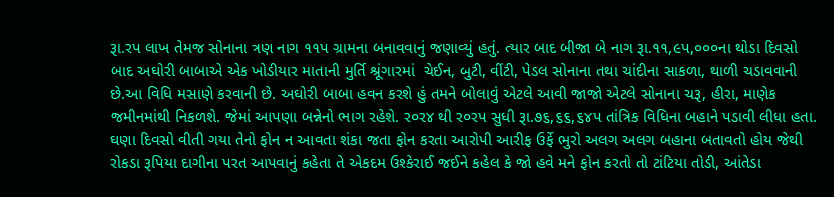રૂા.રપ લાખ તેમજ સોનાના ત્રણ નાગ ૧૧પ ગ્રામના બનાવવાનું જણાવ્યું હતું. ત્યાર બાદ બીજા બે નાગ રૂા.૧૧,૯પ,૦૦૦ના થોડા દિવસો બાદ અઘોરી બાબાએ એક ખોડીયાર માતાની મુર્તિ શ્રૂંગારમાં  ચેઈન, બુટી, વીંટી, પેડલ સોનાના તથા ચાંદીના સાકળા, થાળી ચડાવવાની છે.આ વિધિ મસાણે કરવાની છે. અઘોરી બાબા હવન કરશે હું તમને બોલાવું એટલે આવી જાજો એટલે સોનાના ચરૂ, હીરા, માણેક જમીનમાંથી નિકળશે. જેમાં આપણા બન્નેનો ભાગ રહેશે. ર૦ર૪ થી ર૦રપ સુધી રૂા.૭૬,૬૬,૬૪પ તાંત્રિક વિધિના બહાને પડાવી લીધા હતા. ઘણા દિવસો વીતી ગયા તેનો ફોન ન આવતા શંકા જતા ફોન કરતા આરોપી આરીફ ઉર્ફે ભુરો અલગ અલગ બહાના બતાવતો હોય જેથી રોકડા રૂપિયા દાગીના પરત આપવાનું કહેતા તે એકદમ ઉશ્કેરાઈ જઈને કહેલ કે જો હવે મને ફોન કરતો તો ટાંટિયા તોડી, આંતેડા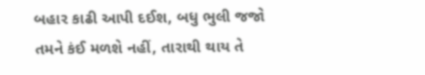બહાર કાઢી આપી દઈશ, બધુ ભુલી જજો તમને કંઈ મળશે નહીં, તારાથી થાય તે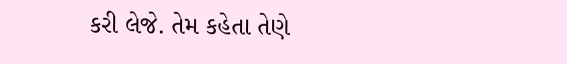કરી લેજે. તેમ કહેતા તેણે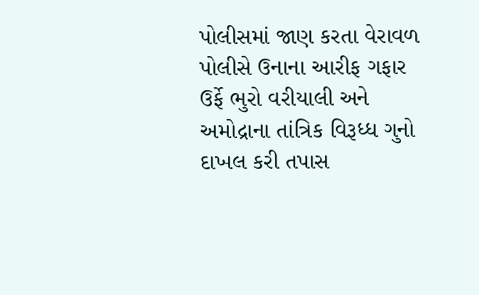પોલીસમાં જાણ કરતા વેરાવળ પોલીસે ઉનાના આરીફ ગફાર ઉર્ફે ભુરો વરીયાલી અને અમોદ્રાના તાંત્રિક વિરૂધ્ધ ગુનો દાખલ કરી તપાસ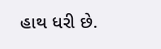હાથ ધરી છે.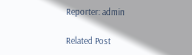Reporter: admin

Related Post